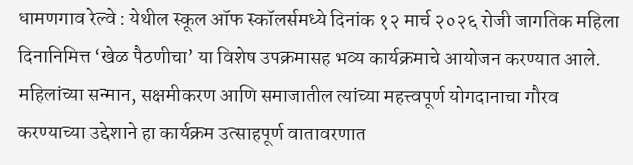धामणगाव रेल्वे : येथील स्कूल ऑफ स्कॉलर्समध्ये दिनांक १२ मार्च २०२६ रोजी जागतिक महिला दिनानिमित्त ‘खेळ पैठणीचा’ या विशेष उपक्रमासह भव्य कार्यक्रमाचे आयोजन करण्यात आले. महिलांच्या सन्मान, सक्षमीकरण आणि समाजातील त्यांच्या महत्त्वपूर्ण योगदानाचा गौरव करण्याच्या उद्देशाने हा कार्यक्रम उत्साहपूर्ण वातावरणात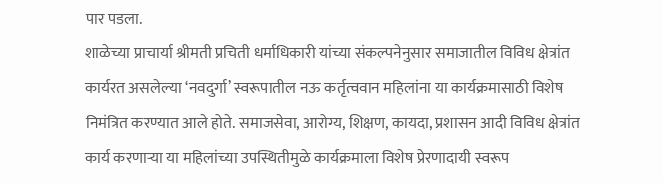पार पडला.
शाळेच्या प्राचार्या श्रीमती प्रचिती धर्माधिकारी यांच्या संकल्पनेनुसार समाजातील विविध क्षेत्रांत कार्यरत असलेल्या ‘नवदुर्गा’ स्वरूपातील नऊ कर्तृत्ववान महिलांना या कार्यक्रमासाठी विशेष निमंत्रित करण्यात आले होते. समाजसेवा, आरोग्य, शिक्षण, कायदा, प्रशासन आदी विविध क्षेत्रांत कार्य करणाऱ्या या महिलांच्या उपस्थितीमुळे कार्यक्रमाला विशेष प्रेरणादायी स्वरूप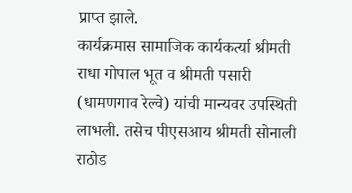प्राप्त झाले.
कार्यक्रमास सामाजिक कार्यकर्त्या श्रीमती राधा गोपाल भूत व श्रीमती पसारी (धामणगाव रेल्वे) यांची मान्यवर उपस्थिती लाभली. तसेच पीएसआय श्रीमती सोनाली राठोड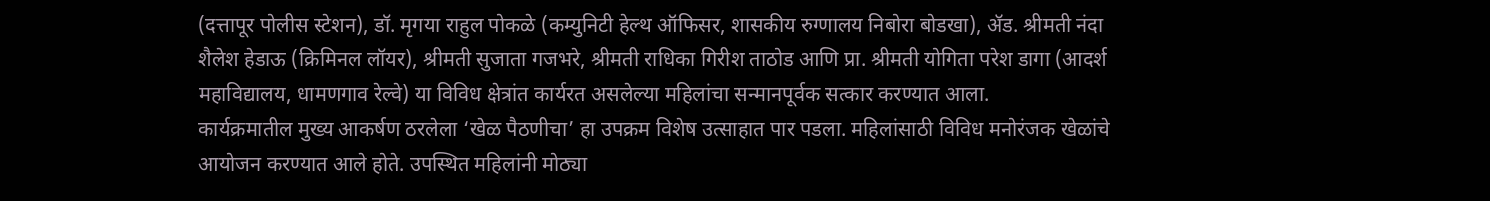(दत्तापूर पोलीस स्टेशन), डॉ. मृगया राहुल पोकळे (कम्युनिटी हेल्थ ऑफिसर, शासकीय रुग्णालय निबोरा बोडखा), ॲड. श्रीमती नंदा शैलेश हेडाऊ (क्रिमिनल लॉयर), श्रीमती सुजाता गजभरे, श्रीमती राधिका गिरीश ताठोड आणि प्रा. श्रीमती योगिता परेश डागा (आदर्श महाविद्यालय, धामणगाव रेल्वे) या विविध क्षेत्रांत कार्यरत असलेल्या महिलांचा सन्मानपूर्वक सत्कार करण्यात आला.
कार्यक्रमातील मुख्य आकर्षण ठरलेला ‘खेळ पैठणीचा’ हा उपक्रम विशेष उत्साहात पार पडला. महिलांसाठी विविध मनोरंजक खेळांचे आयोजन करण्यात आले होते. उपस्थित महिलांनी मोठ्या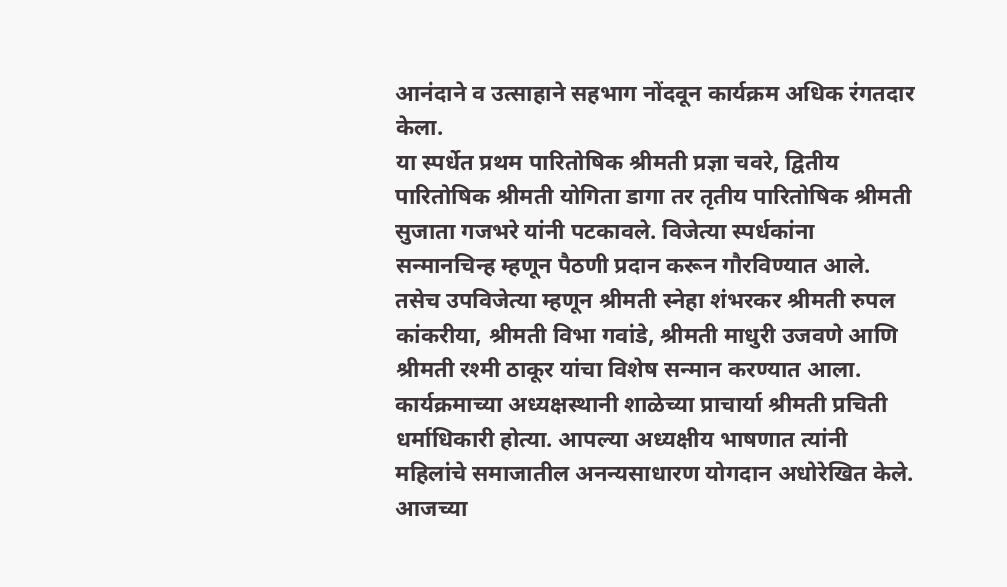आनंदाने व उत्साहाने सहभाग नोंदवून कार्यक्रम अधिक रंगतदार केला.
या स्पर्धेत प्रथम पारितोषिक श्रीमती प्रज्ञा चवरे, द्वितीय पारितोषिक श्रीमती योगिता डागा तर तृतीय पारितोषिक श्रीमती सुजाता गजभरे यांनी पटकावले. विजेत्या स्पर्धकांना सन्मानचिन्ह म्हणून पैठणी प्रदान करून गौरविण्यात आले. तसेच उपविजेत्या म्हणून श्रीमती स्नेहा शंभरकर श्रीमती रुपल कांकरीया, श्रीमती विभा गवांडे, श्रीमती माधुरी उजवणे आणि श्रीमती रश्मी ठाकूर यांचा विशेष सन्मान करण्यात आला.
कार्यक्रमाच्या अध्यक्षस्थानी शाळेच्या प्राचार्या श्रीमती प्रचिती धर्माधिकारी होत्या. आपल्या अध्यक्षीय भाषणात त्यांनी महिलांचे समाजातील अनन्यसाधारण योगदान अधोरेखित केले. आजच्या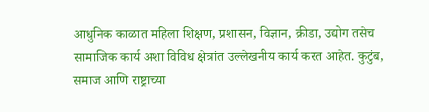आधुनिक काळात महिला शिक्षण, प्रशासन, विज्ञान, क्रीडा, उद्योग तसेच सामाजिक कार्य अशा विविध क्षेत्रांत उल्लेखनीय कार्य करत आहेत. कुटुंब, समाज आणि राष्ट्राच्या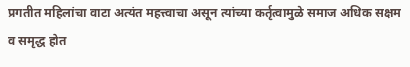प्रगतीत महिलांचा वाटा अत्यंत महत्त्वाचा असून त्यांच्या कर्तृत्वामुळे समाज अधिक सक्षम व समृद्ध होत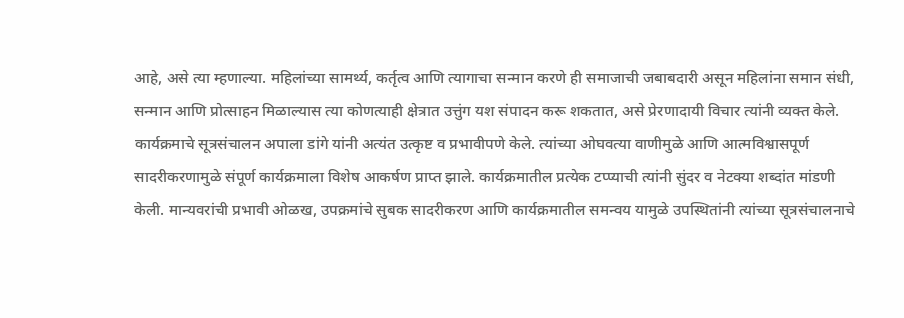आहे, असे त्या म्हणाल्या. महिलांच्या सामर्थ्य, कर्तृत्व आणि त्यागाचा सन्मान करणे ही समाजाची जबाबदारी असून महिलांना समान संधी, सन्मान आणि प्रोत्साहन मिळाल्यास त्या कोणत्याही क्षेत्रात उत्तुंग यश संपादन करू शकतात, असे प्रेरणादायी विचार त्यांनी व्यक्त केले.
कार्यक्रमाचे सूत्रसंचालन अपाला डांगे यांनी अत्यंत उत्कृष्ट व प्रभावीपणे केले. त्यांच्या ओघवत्या वाणीमुळे आणि आत्मविश्वासपूर्ण सादरीकरणामुळे संपूर्ण कार्यक्रमाला विशेष आकर्षण प्राप्त झाले. कार्यक्रमातील प्रत्येक टप्प्याची त्यांनी सुंदर व नेटक्या शब्दांत मांडणी केली. मान्यवरांची प्रभावी ओळख, उपक्रमांचे सुबक सादरीकरण आणि कार्यक्रमातील समन्वय यामुळे उपस्थितांनी त्यांच्या सूत्रसंचालनाचे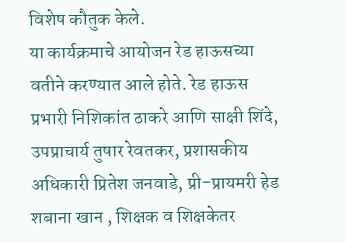विशेष कौतुक केले.
या कार्यक्रमाचे आयोजन रेड हाऊसच्या वतीने करण्यात आले होते. रेड हाऊस प्रभारी निशिकांत ठाकरे आणि साक्षी शिंदे, उपप्राचार्य तुषार रेवतकर, प्रशासकीय अधिकारी प्रितेश जनवाडे, प्री-प्रायमरी हेड शबाना खान , शिक्षक व शिक्षकेतर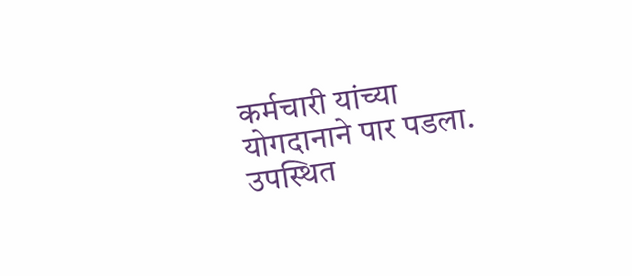कर्मचारी यांच्या योगदानाने पार पडला.
उपस्थित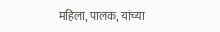महिला, पालक, यांच्या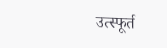उत्स्फूर्त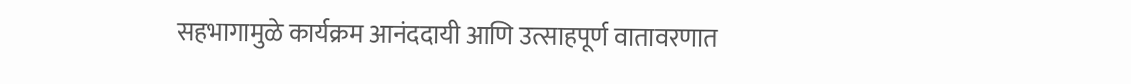सहभागामुळे कार्यक्रम आनंददायी आणि उत्साहपूर्ण वातावरणात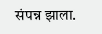संपन्न झाला.